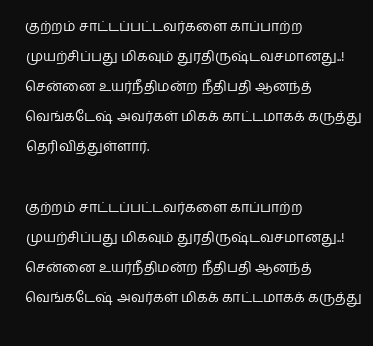குற்றம் சாட்டப்பட்டவர்களை காப்பாற்ற முயற்சிப்பது மிகவும் துரதிருஷ்டவசமானது..!
சென்னை உயர்நீதிமன்ற நீதிபதி ஆனந்த் வெங்கடேஷ் அவர்கள் மிகக் காட்டமாகக் கருத்து தெரிவித்துள்ளார்.

குற்றம் சாட்டப்பட்டவர்களை காப்பாற்ற முயற்சிப்பது மிகவும் துரதிருஷ்டவசமானது..!
சென்னை உயர்நீதிமன்ற நீதிபதி ஆனந்த் வெங்கடேஷ் அவர்கள் மிகக் காட்டமாகக் கருத்து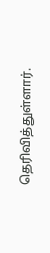தெரிவித்துள்ளார்.